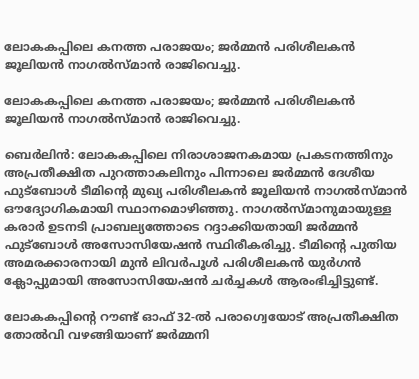ലോകകപ്പിലെ കനത്ത പരാജയം; ജർമ്മൻ പരിശീലകൻ ജൂലിയൻ നാഗൽസ്‌മാന്‍ രാജിവെച്ചു.

ലോകകപ്പിലെ കനത്ത പരാജയം; ജർമ്മൻ പരിശീലകൻ ജൂലിയൻ നാഗൽസ്‌മാന്‍ രാജിവെച്ചു.

ബെർലിൻ: ലോകകപ്പിലെ നിരാശാജനകമായ പ്രകടനത്തിനും അപ്രതീക്ഷിത പുറത്താകലിനും പിന്നാലെ ജർമ്മൻ ദേശീയ ഫുട്ബോൾ ടീമിന്‍റെ മുഖ്യ പരിശീലകൻ ജൂലിയൻ നാഗൽസ്‌മാന്‍ ഔദ്യോഗികമായി സ്ഥാനമൊഴിഞ്ഞു. നാഗൽസ്‌മാനുമായുള്ള കരാർ ഉടനടി പ്രാബല്യത്തോടെ റദ്ദാക്കിയതായി ജർമ്മൻ ഫുട്ബോൾ അസോസിയേഷൻ സ്ഥിരീകരിച്ചു. ടീമിന്‍റെ പുതിയ അമരക്കാരനായി മുൻ ലിവർപൂൾ പരിശീലകൻ യുർഗൻ ക്ലോപ്പുമായി അസോസിയേഷൻ ചർച്ചകൾ ആരംഭിച്ചിട്ടുണ്ട്.

ലോകകപ്പിന്‍റെ റൗണ്ട് ഓഫ് 32-ൽ പരാഗ്വെയോട് അപ്രതീക്ഷിത തോൽവി വഴങ്ങിയാണ് ജർമ്മനി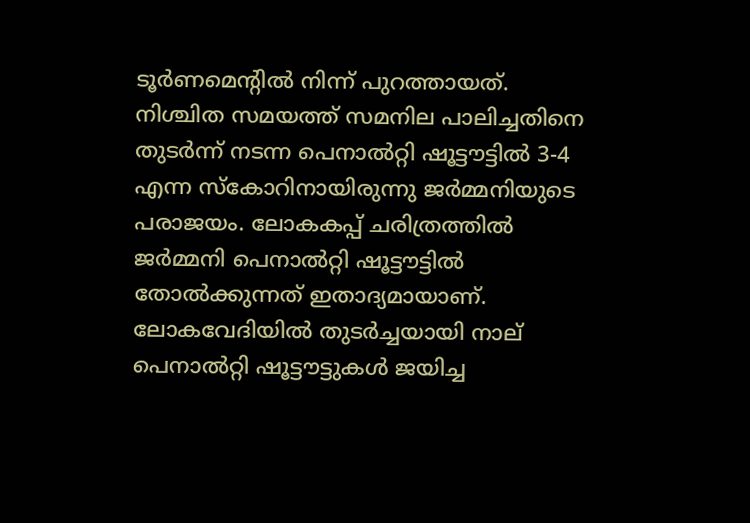ടൂർണമെന്‍റില്‍ നിന്ന് പുറത്തായത്. നിശ്ചിത സമയത്ത് സമനില പാലിച്ചതിനെ തുടർന്ന് നടന്ന പെനാൽറ്റി ഷൂട്ടൗട്ടിൽ 3-4 എന്ന സ്കോറിനായിരുന്നു ജർമ്മനിയുടെ പരാജയം. ലോകകപ്പ് ചരിത്രത്തിൽ ജർമ്മനി പെനാൽറ്റി ഷൂട്ടൗട്ടിൽ തോൽക്കുന്നത് ഇതാദ്യമായാണ്. ലോകവേദിയിൽ തുടർച്ചയായി നാല് പെനാൽറ്റി ഷൂട്ടൗട്ടുകൾ ജയിച്ച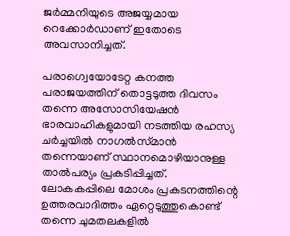ജർമ്മനിയുടെ അജയ്യമായ റെക്കോർഡാണ് ഇതോടെ അവസാനിച്ചത്.

പരാഗ്വെയോടേറ്റ കനത്ത പരാജയത്തിന് തൊട്ടടുത്ത ദിവസം തന്നെ അസോസിയേഷൻ ഭാരവാഹികളുമായി നടത്തിയ രഹസ്യ ചർച്ചയിൽ നാഗൽസ്‌മാന്‍ തന്നെയാണ് സ്ഥാനമൊഴിയാനുള്ള താല്‍പര്യം പ്രകടിപ്പിച്ചത്. ലോകകപ്പിലെ മോശം പ്രകടനത്തിന്റെ ഉത്തരവാദിത്തം ഏറ്റെടുത്തുകൊണ്ട് തന്നെ ചുമതലകളിൽ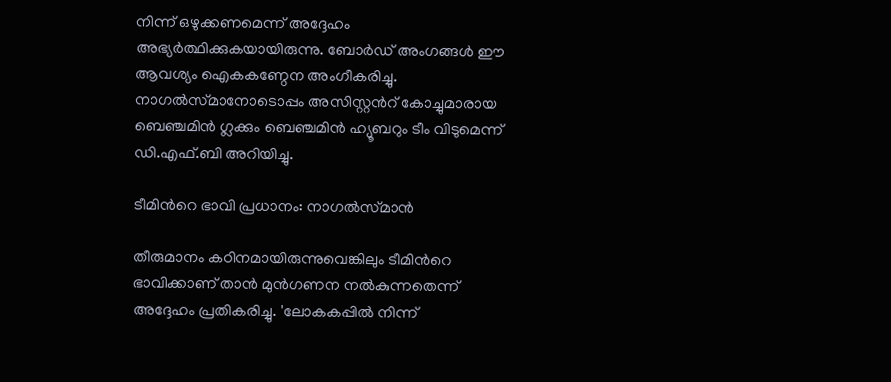നിന്ന് ഒഴുക്കണമെന്ന് അദ്ദേഹം അഭ്യർത്ഥിക്കുകയായിരുന്നു. ബോർഡ് അംഗങ്ങൾ ഈ ആവശ്യം ഐകകണ്ഠേന അംഗീകരിച്ചു. നാഗൽസ്‌മാനോടൊപ്പം അസിസ്റ്റന്‍റ് കോച്ചുമാരായ ബെഞ്ചമിൻ ഗ്ലക്കും ബെഞ്ചമിൻ ഹ്യൂബറും ടീം വിടുമെന്ന് ഡി.എഫ്.ബി അറിയിച്ചു.

ടീമിന്‍റെ ഭാവി പ്രധാനം: നാഗൽസ്‌മാന്‍

തീരുമാനം കഠിനമായിരുന്നുവെങ്കിലും ടീമിന്‍റെ ഭാവിക്കാണ് താൻ മുൻഗണന നൽകുന്നതെന്ന് അദ്ദേഹം പ്രതികരിച്ചു. 'ലോകകപ്പിൽ നിന്ന്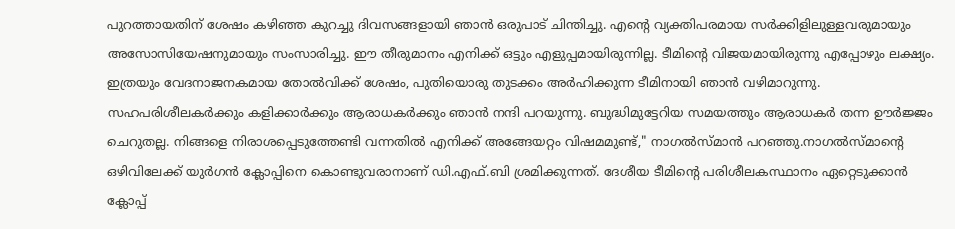പുറത്തായതിന് ശേഷം കഴിഞ്ഞ കുറച്ചു ദിവസങ്ങളായി ഞാൻ ഒരുപാട് ചിന്തിച്ചു. എന്‍റെ വ്യക്തിപരമായ സർക്കിളിലുള്ളവരുമായും അസോസിയേഷനുമായും സംസാരിച്ചു. ഈ തീരുമാനം എനിക്ക് ഒട്ടും എളുപ്പമായിരുന്നില്ല. ടീമിന്‍റെ വിജയമായിരുന്നു എപ്പോഴും ലക്ഷ്യം. ഇത്രയും വേദനാജനകമായ തോൽവിക്ക് ശേഷം, പുതിയൊരു തുടക്കം അർഹിക്കുന്ന ടീമിനായി ഞാൻ വഴിമാറുന്നു. സഹപരിശീലകർക്കും കളിക്കാർക്കും ആരാധകർക്കും ഞാൻ നന്ദി പറയുന്നു. ബുദ്ധിമുട്ടേറിയ സമയത്തും ആരാധകർ തന്ന ഊർജ്ജം ചെറുതല്ല. നിങ്ങളെ നിരാശപ്പെടുത്തേണ്ടി വന്നതിൽ എനിക്ക് അങ്ങേയറ്റം വിഷമമുണ്ട്," നാഗൽസ്‌മാന്‍ പറഞ്ഞു.നാഗൽസ്‌മാന്‍റെ ഒഴിവിലേക്ക് യുർഗൻ ക്ലോപ്പിനെ കൊണ്ടുവരാനാണ് ഡി.എഫ്.ബി ശ്രമിക്കുന്നത്. ദേശീയ ടീമിന്‍റെ പരിശീലകസ്ഥാനം ഏറ്റെടുക്കാൻ ക്ലോപ്പ്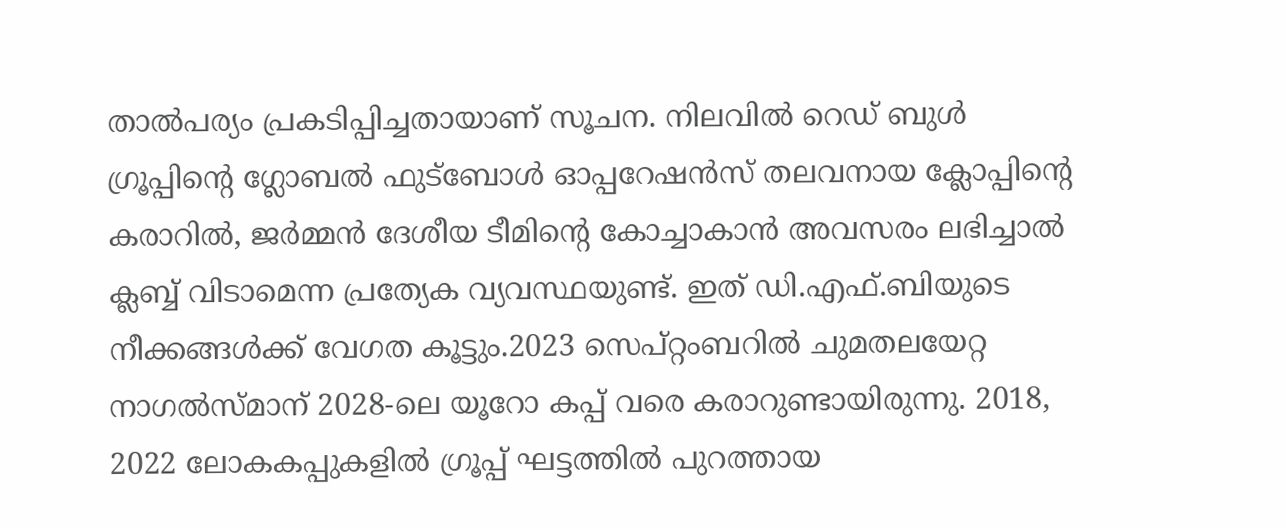താല്‍പര്യം പ്രകടിപ്പിച്ചതായാണ് സൂചന. നിലവിൽ റെഡ് ബുൾ ഗ്രൂപ്പിന്‍റെ ഗ്ലോബൽ ഫുട്ബോൾ ഓപ്പറേഷൻസ് തലവനായ ക്ലോപ്പിന്‍റെ കരാറിൽ, ജർമ്മൻ ദേശീയ ടീമിന്‍റെ കോച്ചാകാൻ അവസരം ലഭിച്ചാൽ ക്ലബ്ബ് വിടാമെന്ന പ്രത്യേക വ്യവസ്ഥയുണ്ട്. ഇത് ഡി.എഫ്.ബിയുടെ നീക്കങ്ങൾക്ക് വേഗത കൂട്ടും.2023 സെപ്റ്റംബറിൽ ചുമതലയേറ്റ നാഗൽസ്‌മാന് 2028-ലെ യൂറോ കപ്പ് വരെ കരാറുണ്ടായിരുന്നു. 2018, 2022 ലോകകപ്പുകളിൽ ഗ്രൂപ്പ് ഘട്ടത്തിൽ പുറത്തായ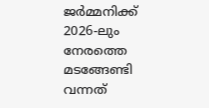ജർമ്മനിക്ക് 2026-ലും നേരത്തെ മടങ്ങേണ്ടി വന്നത്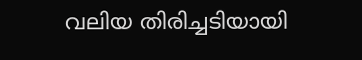വലിയ തിരിച്ചടിയായി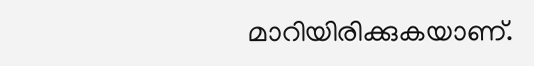മാറിയിരിക്കുകയാണ്.